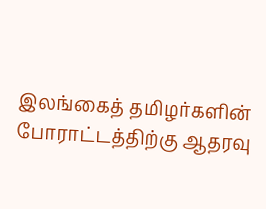இலங்கைத் தமிழர்களின் போராட்டத்திற்கு ஆதரவு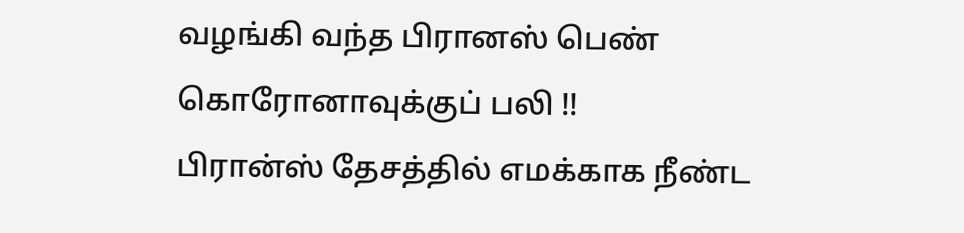வழங்கி வந்த பிரானஸ் பெண் கொரோனாவுக்குப் பலி !!
பிரான்ஸ் தேசத்தில் எமக்காக நீண்ட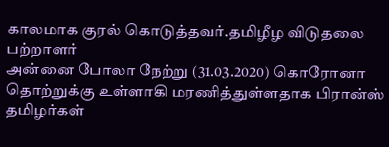காலமாக குரல் கொடுத்தவர்.தமிழீழ விடுதலை பற்றாளர்
அன்னை போலா நேற்று (31.03.2020) கொரோனா தொற்றுக்கு உள்ளாகி மரணித்துள்ளதாக பிரான்ஸ் தமிழர்கள்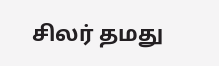சிலர் தமது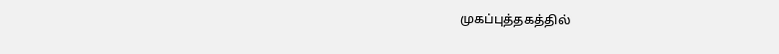முகப்புத்தகத்தில்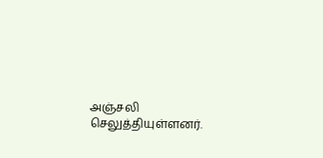அஞ்சலி செலுத்தியுள்ளனர்.